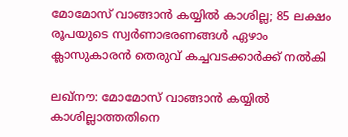മോമോസ് വാങ്ങാന്‍ കയ്യില്‍ കാശില്ല; 85 ലക്ഷം രൂപയുടെ സ്വര്‍ണാഭരണങ്ങള്‍ ഏഴാം ക്ലാസുകാരന്‍ തെരുവ് കച്ചവടക്കാര്‍ക്ക് നല്‍കി

ലഖ്നൗ: മോമോസ് വാങ്ങാന്‍ കയ്യില്‍ കാശില്ലാത്തതിനെ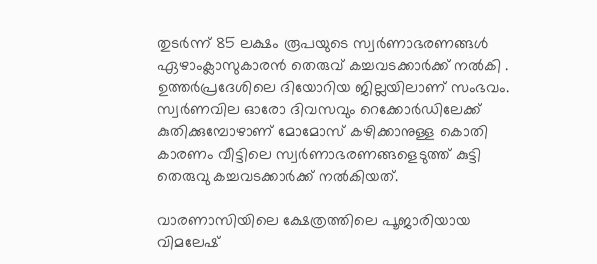തുടര്‍ന്ന് 85 ലക്ഷം രൂപയുടെ സ്വര്‍ണാഭരണങ്ങള്‍ ഏഴാംക്ലാസുകാരന്‍ തെരുവ് കച്ചവടക്കാര്‍ക്ക് നല്‍കി . ഉത്തര്‍പ്രദേശിലെ ദിയോറിയ ജില്ലയിലാണ് സംഭവം. സ്വര്‍ണവില ഓരോ ദിവസവും റെക്കോര്‍ഡിലേക്ക് കുതിക്കുമ്പോഴാണ് മോമോസ് കഴിക്കാനുള്ള കൊതി കാരണം വീട്ടിലെ സ്വര്‍ണാഭരണങ്ങളെടുത്ത് കുട്ടി തെരുവു കച്ചവടക്കാര്‍ക്ക് നല്‍കിയത്.

വാരണാസിയിലെ ക്ഷേത്രത്തിലെ പൂജാരിയായ വിമലേഷ്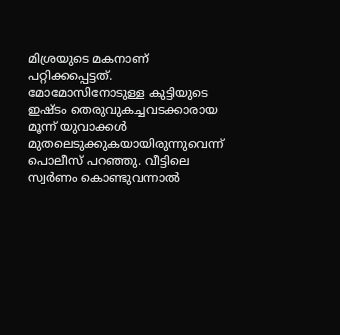മിശ്രയുടെ മകനാണ് പറ്റിക്കപ്പെട്ടത്. മോമോസിനോടുള്ള കുട്ടിയുടെ ഇഷ്ടം തെരുവുകച്ചവടക്കാരായ മൂന്ന് യുവാക്കള്‍ മുതലെടുക്കുകയായിരുന്നുവെന്ന് പൊലീസ് പറഞ്ഞു. വീട്ടിലെ സ്വര്‍ണം കൊണ്ടുവന്നാല്‍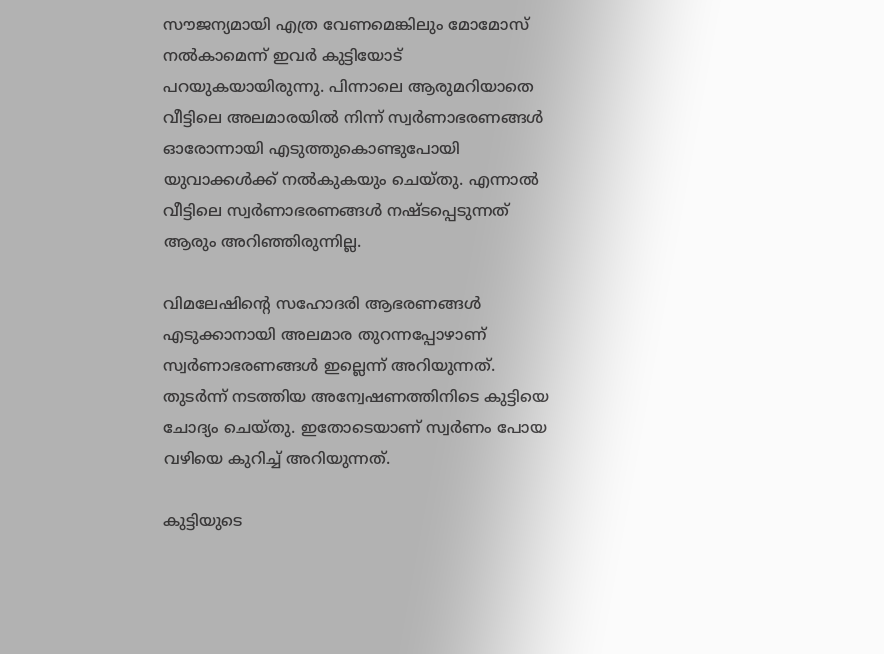സൗജന്യമായി എത്ര വേണമെങ്കിലും മോമോസ് നല്‍കാമെന്ന് ഇവര്‍ കുട്ടിയോട് പറയുകയായിരുന്നു. പിന്നാലെ ആരുമറിയാതെ വീട്ടിലെ അലമാരയില്‍ നിന്ന് സ്വര്‍ണാഭരണങ്ങള്‍ ഓരോന്നായി എടുത്തുകൊണ്ടുപോയി യുവാക്കള്‍ക്ക് നല്‍കുകയും ചെയ്തു. എന്നാല്‍ വീട്ടിലെ സ്വര്‍ണാഭരണങ്ങള്‍ നഷ്ടപ്പെടുന്നത് ആരും അറിഞ്ഞിരുന്നില്ല.

വിമലേഷിന്റെ സഹോദരി ആഭരണങ്ങള്‍ എടുക്കാനായി അലമാര തുറന്നപ്പോഴാണ് സ്വര്‍ണാഭരണങ്ങള്‍ ഇല്ലെന്ന് അറിയുന്നത്. തുടര്‍ന്ന് നടത്തിയ അന്വേഷണത്തിനിടെ കുട്ടിയെ ചോദ്യം ചെയ്തു. ഇതോടെയാണ് സ്വര്‍ണം പോയ വഴിയെ കുറിച്ച് അറിയുന്നത്.

കുട്ടിയുടെ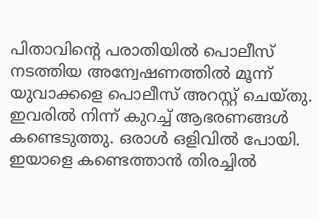പിതാവിന്റെ പരാതിയില്‍ പൊലീസ് നടത്തിയ അന്വേഷണത്തില്‍ മൂന്ന് യുവാക്കളെ പൊലീസ് അറസ്റ്റ് ചെയ്തു. ഇവരില്‍ നിന്ന് കുറച്ച് ആഭരണങ്ങള്‍ കണ്ടെടുത്തു. ഒരാള്‍ ഒളിവില്‍ പോയി. ഇയാളെ കണ്ടെത്താന്‍ തിരച്ചില്‍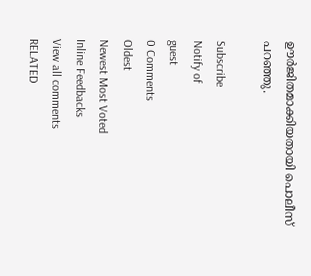ഊര്‍ജിതമാക്കിയതായി പൊലീസ് പറഞ്ഞു.

Subscribe
Notify of
guest
0 Comments
Oldest
Newest Most Voted
Inline Feedbacks
View all comments
RELATED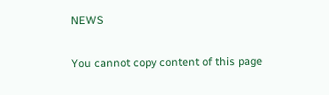NEWS

You cannot copy content of this page